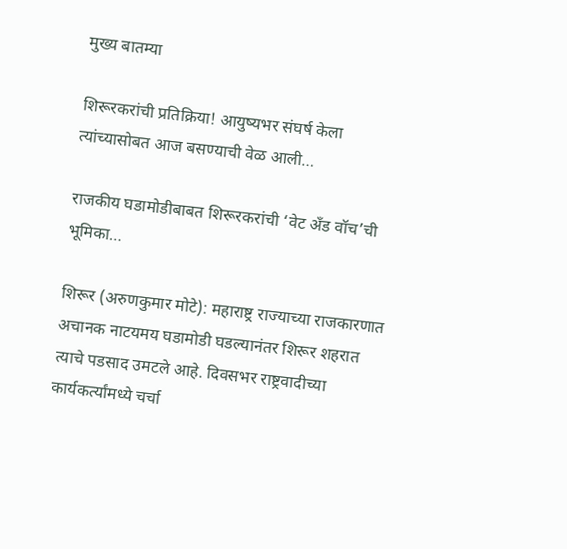मुख्य बातम्या

शिरूरकरांची प्रतिक्रिया! आयुष्यभर संघर्ष केला त्यांच्यासोबत आज बसण्याची वेळ आली…

राजकीय घडामोडीबाबत शिरूरकरांची ‘वेट अँड वॉच’ची भूमिका…

शिरूर (अरुणकुमार मोटे): महाराष्ट्र राज्याच्या राजकारणात अचानक नाटयमय घडामोडी घडल्यानंतर शिरूर शहरात त्याचे पडसाद उमटले आहे. दिवसभर राष्ट्रवादीच्या कार्यकर्त्यांमध्ये चर्चा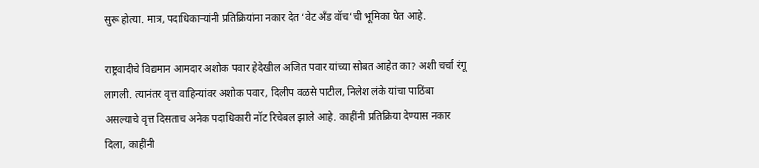सुरू होत्या. मात्र, पदाधिकाऱ्यांनी प्रतिक्रियांना नकार देत ‘वेट अँड वॉच’ची भूमिका घेत आहे.

राष्ट्रवादीचे विद्यमान आमदार अशोक पवार हेदेखील अजित पवार यांच्या सोबत आहेत का? अशी चर्चा रंगू लागली. त्यानंतर वृत्त वाहिन्यांवर अशोक पवार, दिलीप वळसे पाटील, निलेश लंके यांचा पाठिंबा असल्याचे वृत्त दिसताच अनेक पदाधिकारी नॉट रिचेबल झाले आहे. काहींनी प्रतिक्रिया देण्यास नकार दिला, काहींनी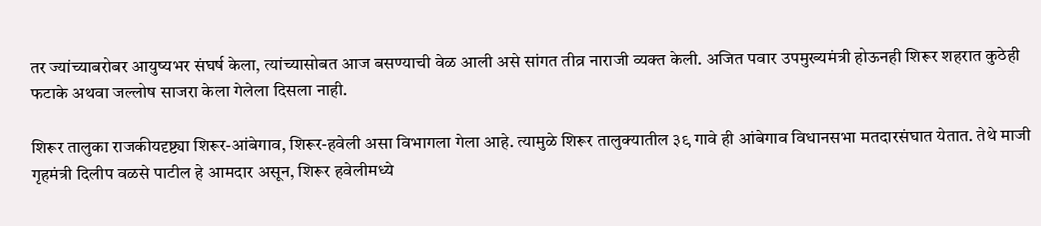तर ज्यांच्याबरोबर आयुष्यभर संघर्ष केला, त्यांच्यासोबत आज बसण्याची वेळ आली असे सांगत तीव्र नाराजी व्यक्त केली. अजित पवार उपमुख्यमंत्री होऊनही शिरूर शहरात कुठेही फटाके अथवा जल्लोष साजरा केला गेलेला दिसला नाही.

शिरूर तालुका राजकीयदृष्ट्या शिरूर-आंबेगाव, शिरूर-हवेली असा विभागला गेला आहे. त्यामुळे शिरूर तालुक्यातील ३९ गावे ही आंबेगाव विधानसभा मतदारसंघात येतात. तेथे माजी गृहमंत्री दिलीप वळसे पाटील हे आमदार असून, शिरूर हवेलीमध्ये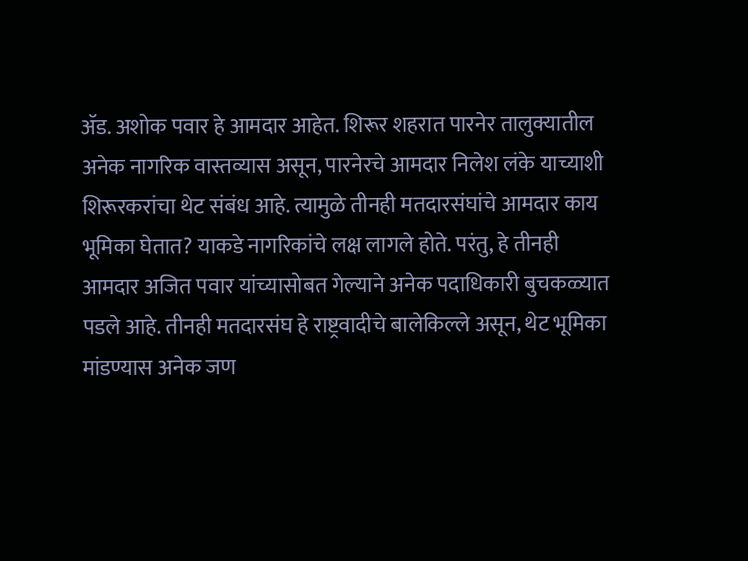ॲड. अशोक पवार हे आमदार आहेत. शिरूर शहरात पारनेर तालुक्यातील अनेक नागरिक वास्तव्यास असून, पारनेरचे आमदार निलेश लंके याच्याशी शिरूरकरांचा थेट संबंध आहे. त्यामुळे तीनही मतदारसंघांचे आमदार काय भूमिका घेतात? याकडे नागरिकांचे लक्ष लागले होते. परंतु, हे तीनही आमदार अजित पवार यांच्यासोबत गेल्याने अनेक पदाधिकारी बुचकळ्यात पडले आहे. तीनही मतदारसंघ हे राष्ट्रवादीचे बालेकिल्ले असून, थेट भूमिका मांडण्यास अनेक जण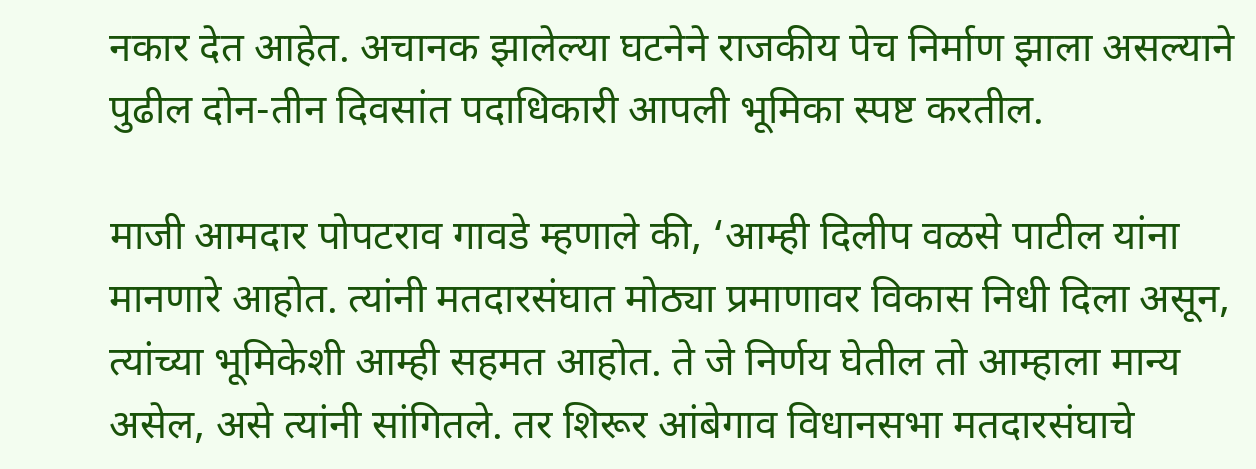नकार देत आहेत. अचानक झालेल्या घटनेने राजकीय पेच निर्माण झाला असल्याने पुढील दोन-तीन दिवसांत पदाधिकारी आपली भूमिका स्पष्ट करतील.

माजी आमदार पोपटराव गावडे म्हणाले की, ‘आम्ही दिलीप वळसे पाटील यांना मानणारे आहोत. त्यांनी मतदारसंघात मोठ्या प्रमाणावर विकास निधी दिला असून, त्यांच्या भूमिकेशी आम्ही सहमत आहोत. ते जे निर्णय घेतील तो आम्हाला मान्य असेल, असे त्यांनी सांगितले. तर शिरूर आंबेगाव विधानसभा मतदारसंघाचे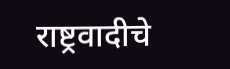राष्ट्रवादीचे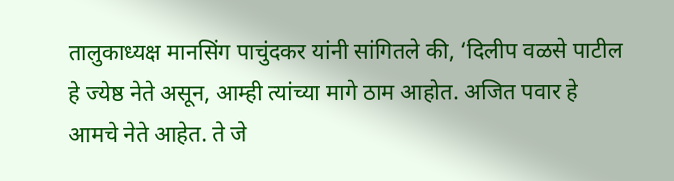तालुकाध्यक्ष मानसिंग पाचुंदकर यांनी सांगितले की, ‘दिलीप वळसे पाटील हे ज्येष्ठ नेते असून, आम्ही त्यांच्या मागे ठाम आहोत. अजित पवार हे आमचे नेते आहेत. ते जे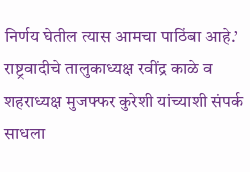निर्णय घेतील त्यास आमचा पाठिंबा आहे.’ राष्ट्रवादीचे तालुकाध्यक्ष रवींद्र काळे व शहराध्यक्ष मुजफ्फर कुरेशी यांच्याशी संपर्क साधला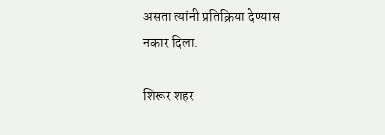असता त्यांनी प्रतिक्रिया देण्यास नकार दिला.

शिरूर शहर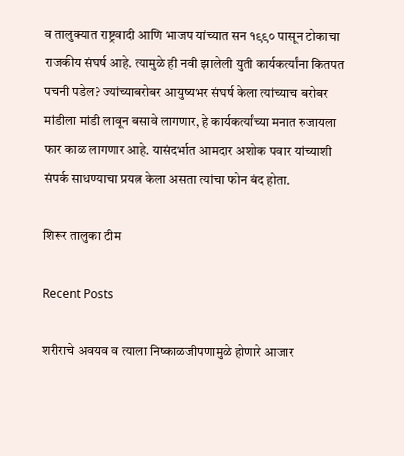व तालुक्यात राष्ट्रवादी आणि भाजप यांच्यात सन १९९० पासून टोकाचा राजकीय संघर्ष आहे. त्यामुळे ही नवी झालेली युती कार्यकर्त्यांना कितपत पचनी पडेल? ज्यांच्याबरोबर आयुष्यभर संघर्ष केला त्यांच्याच बरोबर मांडीला मांडी लावून बसावे लागणार, हे कार्यकर्त्यांच्या मनात रुजायला फार काळ लागणार आहे. यासंदर्भात आमदार अशोक पवार यांच्याशी संपर्क साधण्याचा प्रयत्न केला असता त्यांचा फोन बंद होता.

शिरूर तालुका टीम

Recent Posts

शरीराचे अवयव व त्याला निष्काळजीपणामुळे होणारे आजार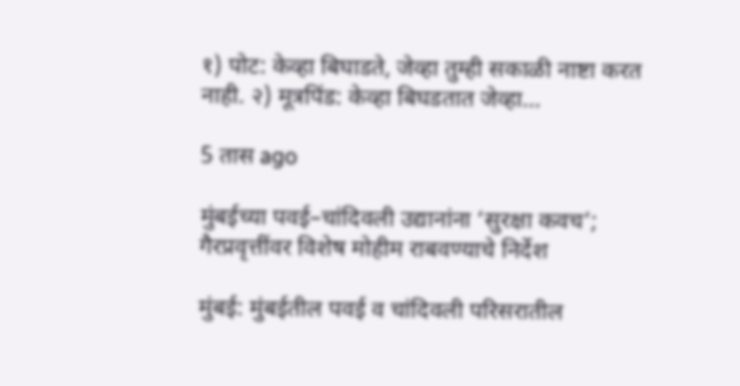१) पोट: केव्हा बिघाडते, जेव्हा तुम्ही सकाळी नाष्टा करत नाही. २) मूत्रपिंड: केव्हा बिघडतात जेव्हा…

5 तास ago

मुंबईच्या पवई–चांदिवली उद्यानांना ‘सुरक्षा कवच’; गैरप्रवृत्तींवर विशेष मोहीम राबवण्याचे निर्देश

मुंबई: मुंबईतील पवई व चांदिवली परिसरातील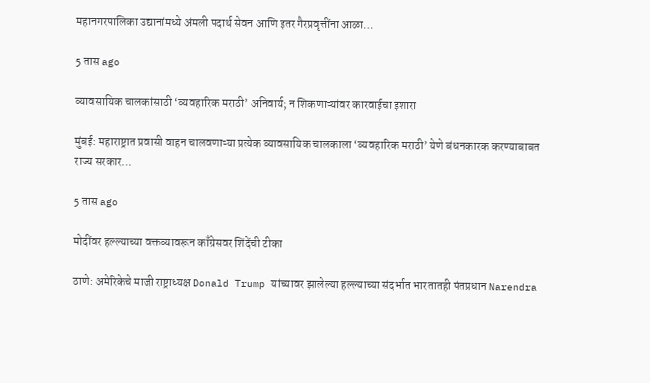महानगरपालिका उद्यानांमध्ये अंमली पदार्थ सेवन आणि इतर गैरप्रवृत्तींना आळा…

5 तास ago

व्यावसायिक चालकांसाठी ‘व्यवहारिक मराठी’ अनिवार्य; न शिकणाऱ्यांवर कारवाईचा इशारा

मुंबई: महाराष्ट्रात प्रवासी वाहन चालवणाऱ्या प्रत्येक व्यावसायिक चालकाला ‘व्यवहारिक मराठी’ येणे बंधनकारक करण्याबाबत राज्य सरकार…

5 तास ago

मोदींवर हल्ल्याच्या वक्तव्यावरून काँग्रेसवर शिंदेंची टीका

ठाणे: अमेरिकेचे माजी राष्ट्राध्यक्ष Donald Trump यांच्यावर झालेल्या हल्ल्याच्या संदर्भात भारतातही पंतप्रधान Narendra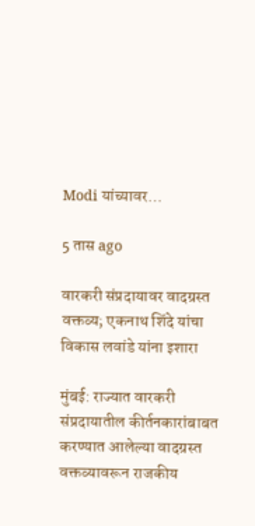Modi यांच्यावर…

5 तास ago

वारकरी संप्रदायावर वादग्रस्त वक्तव्य; एकनाथ शिंदे यांचा विकास लवांडे यांना इशारा

मुंबई: राज्यात वारकरी संप्रदायातील कीर्तनकारांबाबत करण्यात आलेल्या वादग्रस्त वक्तव्यावरून राजकीय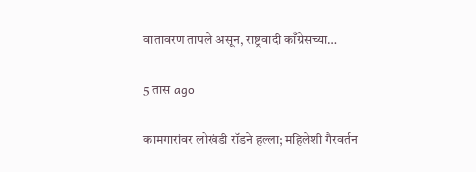वातावरण तापले असून, राष्ट्रवादी काँग्रेसच्या…

5 तास ago

कामगारांवर लोखंडी रॉडने हल्ला; महिलेशी गैरवर्तन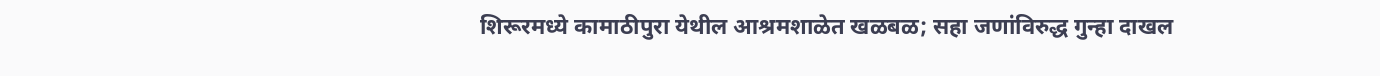शिरूरमध्ये कामाठीपुरा येथील आश्रमशाळेत खळबळ; सहा जणांविरुद्ध गुन्हा दाखल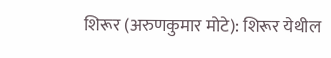शिरूर (अरुणकुमार मोटे): शिरूर येथील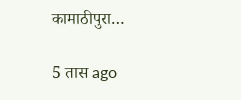कामाठीपुरा…

5 तास ago